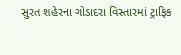સુરત શહેરના ગોડાદરા વિસ્તારમાં ટ્રાફિક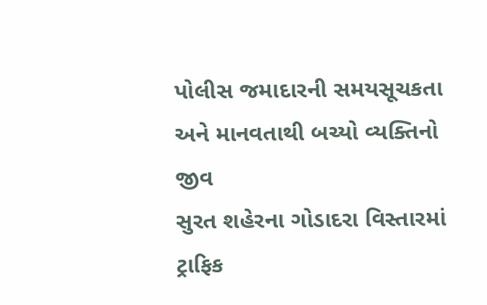પોલીસ જમાદારની સમયસૂચકતા અને માનવતાથી બચ્યો વ્યક્તિનો જીવ
સુરત શહેરના ગોડાદરા વિસ્તારમાં ટ્રાફિક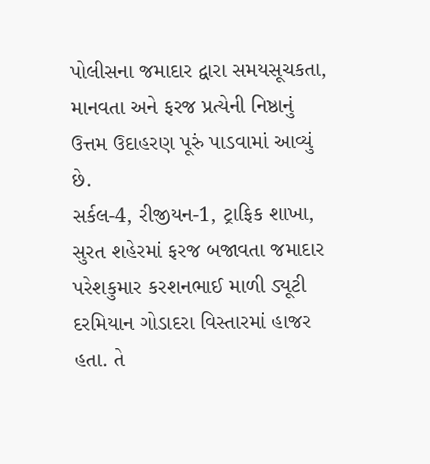પોલીસના જમાદાર દ્વારા સમયસૂચકતા, માનવતા અને ફરજ પ્રત્યેની નિષ્ઠાનું ઉત્તમ ઉદાહરણ પૂરું પાડવામાં આવ્યું છે.
સર્કલ-4, રીજીયન-1, ટ્રાફિક શાખા, સુરત શહેરમાં ફરજ બજાવતા જમાદાર પરેશકુમાર કરશનભાઈ માળી ડ્યૂટી દરમિયાન ગોડાદરા વિસ્તારમાં હાજર હતા. તે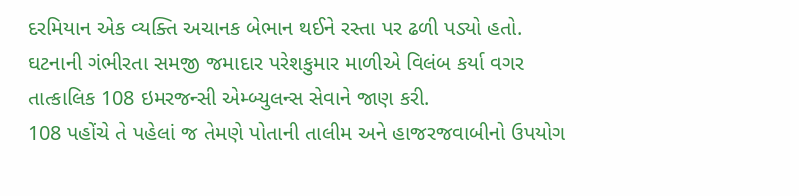દરમિયાન એક વ્યક્તિ અચાનક બેભાન થઈને રસ્તા પર ઢળી પડ્યો હતો. ઘટનાની ગંભીરતા સમજી જમાદાર પરેશકુમાર માળીએ વિલંબ કર્યા વગર તાત્કાલિક 108 ઇમરજન્સી એમ્બ્યુલન્સ સેવાને જાણ કરી.
108 પહોંચે તે પહેલાં જ તેમણે પોતાની તાલીમ અને હાજરજવાબીનો ઉપયોગ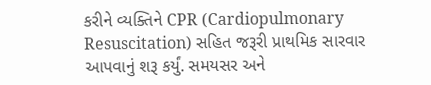કરીને વ્યક્તિને CPR (Cardiopulmonary Resuscitation) સહિત જરૂરી પ્રાથમિક સારવાર આપવાનું શરૂ કર્યું. સમયસર અને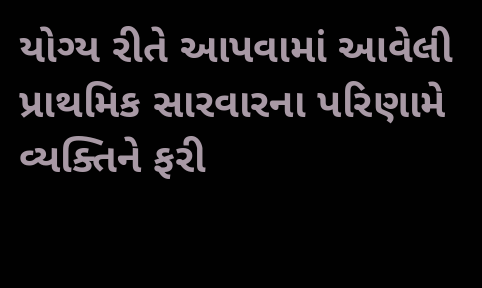યોગ્ય રીતે આપવામાં આવેલી પ્રાથમિક સારવારના પરિણામે વ્યક્તિને ફરી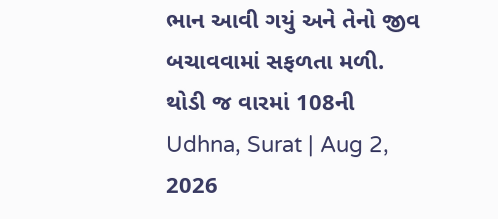ભાન આવી ગયું અને તેનો જીવ બચાવવામાં સફળતા મળી.
થોડી જ વારમાં 108ની
Udhna, Surat | Aug 2, 2026